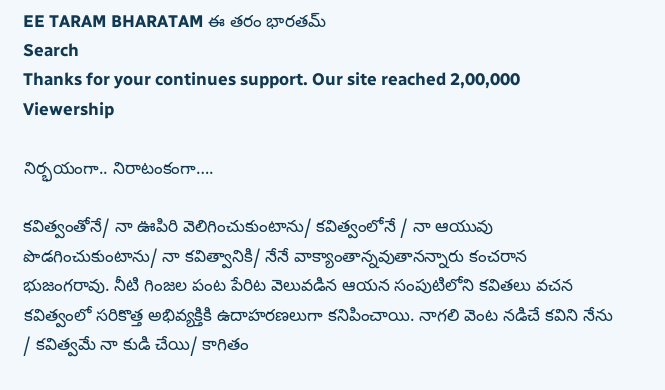EE TARAM BHARATAM ఈ తరం భారతమ్
Search
Thanks for your continues support. Our site reached 2,00,000 Viewership

నిర్భ‌యంగా.. నిరాటంకంగా….

క‌విత్వంతోనే/ నా ఊపిరి వెలిగించుకుంటాను/ క‌విత్వంలోనే / నా ఆయువు పొడ‌గించుకుంటాను/ నా క‌విత్వానికి/ నేనే వాక్యాంతాన్న‌వుతాన‌న్నారు కంచ‌రాన భుజంగ‌రావు. నీటి గింజ‌ల పంట పేరిట వెలువ‌డిన ఆయ‌న సంపుటిలోని క‌విత‌లు వ‌చ‌న క‌విత్వంలో సరికొత్త అభివ్య‌క్తికి ఉదాహ‌ర‌ణ‌లుగా క‌నిపించాయి. నాగ‌లి వెంట న‌డిచే క‌విని నేను / క‌విత్వ‌మే నా కుడి చేయి/ కాగితం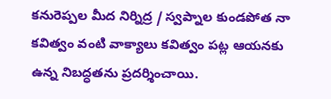క‌నురెప్ప‌ల మీద నిర్నిద్ర / స్వ‌ప్నాల కుండ‌పోత నా క‌విత్వం వంటి వాక్యాలు క‌విత్వం ప‌ట్ల ఆయ‌న‌కు ఉన్న నిబ‌ద్ధ‌త‌ను ప్ర‌ద‌ర్శించాయి.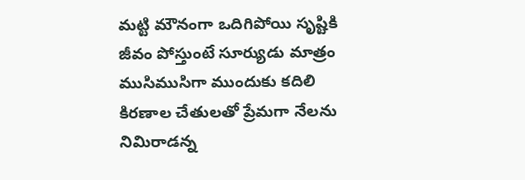మ‌ట్టి మౌనంగా ఒదిగిపోయి సృష్టికి జీవం పోస్తుంటే సూర్యుడు మాత్రం ముసిముసిగా ముందుకు క‌దిలి కిర‌ణాల చేతుల‌తో ప్రేమ‌గా నేల‌ను నిమిరాడ‌న్న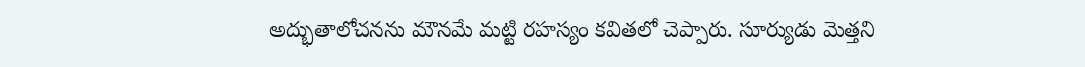అద్భుతాలోచ‌న‌ను మౌన‌మే మ‌ట్టి ర‌హస్యం క‌విత‌లో చెప్పారు. సూర్యుడు మెత్త‌ని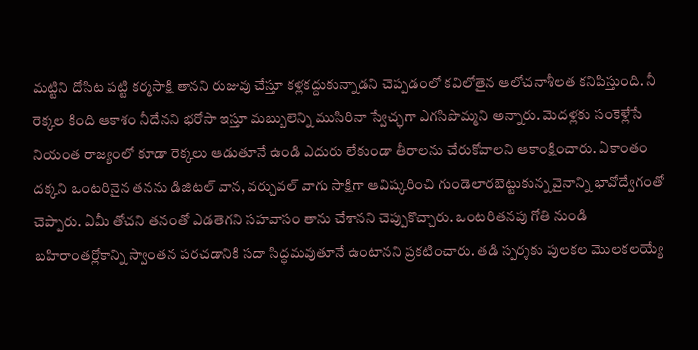మ‌ట్టిని దోసిట ప‌ట్టి క‌ర్మ‌సాక్షి తాన‌ని రుజువు చేస్తూ క‌ళ్ల‌క‌ద్దుకున్నాడ‌ని చెప్ప‌డంలో క‌విలోతైన ఆలోచ‌నాశీల‌త‌ క‌నిపిస్తుంది. నీ రెక్క‌ల కింది ఆకాశం నీదేన‌ని భ‌రోసా ఇస్తూ మ‌బ్బులెన్ని ముసిరినా స్వేచ్ఛ‌గా ఎగ‌సిపొమ్మ‌ని అన్నారు. మెద‌ళ్ల‌కు సంకెళ్లేసే నియంత రాజ్యంలో కూడా రెక్క‌లు ఆడుతూనే ఉండి ఎదురు లేకుండా తీరాల‌ను చేరుకోవాల‌ని ఆకాంక్షించారు. ఏకాంతం ద‌క్క‌ని ఒంట‌రినైన త‌న‌ను డిజిటల్ వాన, వ‌ర్చువ‌ల్ వాగు సాక్షిగా ఆవిష్క‌రించి గుండెలార‌బెట్టుకున్న వైనాన్ని భావోద్వేగంతో చెప్పారు. ఏమీ తోచ‌ని త‌నంతో ఎడ‌తెగ‌ని స‌హ‌వాసం తాను చేశాన‌ని చెప్పుకొచ్చారు. ఒంట‌రిత‌న‌పు గోతి నుండి బ‌హిరాంతర్లోకాన్ని స్వాంత‌న ప‌ర‌చ‌డానికి స‌దా సిద్ధ‌మ‌వుతూనే ఉంటాన‌ని ప్ర‌క‌టించారు. త‌డి స్ప‌ర్శ‌కు పుల‌క‌ల మొల‌క‌ల‌య్యే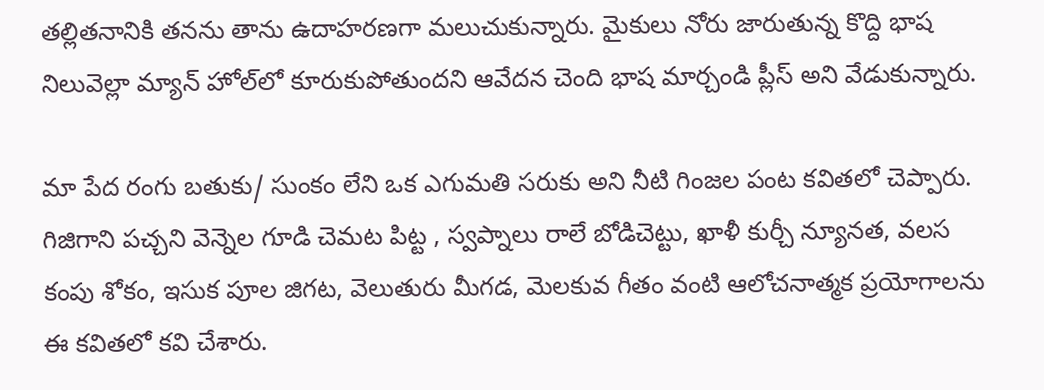త‌ల్లిత‌నానికి త‌నను తాను ఉదాహ‌ర‌ణ‌గా మ‌లుచుకున్నారు. మైకులు నోరు జారుతున్న కొద్ది భాష నిలువెల్లా మ్యాన్ హోల్‌లో కూరుకుపోతుంద‌ని ఆవేద‌న చెంది భాష మార్చండి ప్లీస్ అని వేడుకున్నారు.

మా పేద రంగు బ‌తుకు/ సుంకం లేని ఒక ఎగుమ‌తి సరుకు అని నీటి గింజ‌ల పంట క‌విత‌లో చెప్పారు. గిజిగాని ప‌చ్చ‌ని వెన్నెల గూడి చెమ‌ట పిట్ట , స్వ‌ప్నాలు రాలే బోడిచెట్టు, ఖాళీ కుర్చీ న్యూన‌త, వ‌ల‌స కంపు శోకం, ఇసుక పూల జిగ‌ట‌, వెలుతురు మీగ‌డ, మెల‌కువ గీతం వంటి ఆలోచ‌నాత్మ‌క ప్ర‌యోగాలను ఈ క‌వితలో క‌వి చేశారు.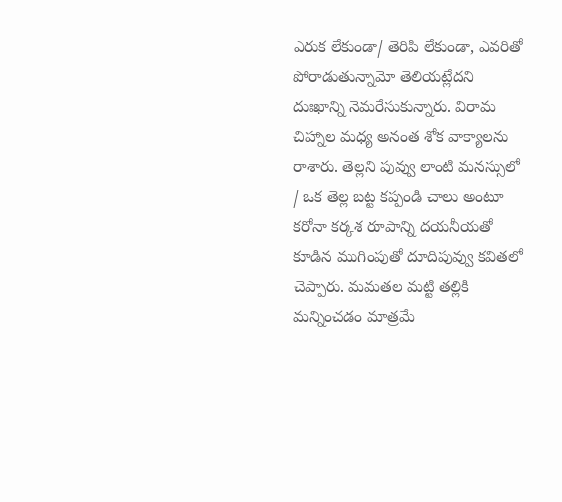ఎరుక లేకుండా/ తెరిపి లేకుండా, ఎవ‌రితో పోరాడుతున్నామో తెలియ‌ట్లేద‌ని దుఃఖాన్ని నెమ‌రేసుకున్నారు. విరామ చిహ్నాల మ‌ధ్య అనంత శోక వాక్యాల‌ను రాశారు. తెల్ల‌ని పువ్వు లాంటి మ‌న‌స్సులో / ఒక తెల్ల బ‌ట్ట క‌ప్పండి చాలు అంటూ క‌రోనా క‌ర్క‌శ‌ రూపాన్ని ద‌య‌నీయ‌తో కూడిన ముగింపుతో దూదిపువ్వు క‌విత‌లో చెప్పారు. మ‌మ‌త‌ల మ‌ట్టి త‌ల్లికి మ‌న్నించ‌డం మాత్ర‌మే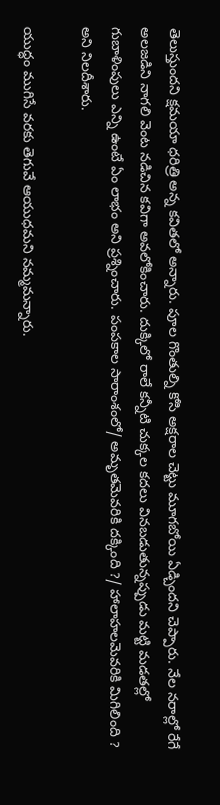తెలుస్తుంద‌ని క్ష‌మ‌యా ధ‌రిత్రి అన్న క‌విత‌లో అన్నారు. పూల గొంతుల్ని కోసి అక్ష‌రాల చెట్టు మూగ‌బోయి ఏడ్చింద‌ని చెప్పారు. నేల న‌రాల్లో రేగే అల‌జ‌డిని నాగ‌లి వెంట న‌డిచిన క‌విగా అవ‌లోకించారు. దుక్కిలో రాలే క‌న్నీటి చుక్క‌ల క‌ద‌లు విన‌బ‌డుతున్న‌ప్పుడు మ‌ట్టి మ‌డ‌త‌ల్లో గుబాళింపులు ఎన్ని ఉంటే ఏం లాభం అని ప్ర‌శ్నించారు. పంప‌కాల సారాంశంలో/ అమృతమెవ‌రికి ద‌క్కింది ?/ హాలాహ‌లమెవ‌రికి మిగిలింది ? అని నిల‌దీశారు.

యుద్ధం ముగిసే వ‌ర‌కు తెగువే ఆయుధ‌మ‌ని న‌మ్మ‌మ‌న్నారు.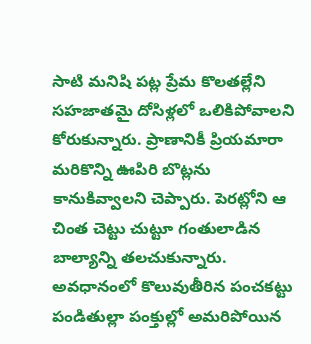సాటి మ‌నిషి ప‌ట్ల ప్రేమ‌ కొల‌త‌ల్లేని స‌హ‌జాత‌మై దోసిళ్ల‌లో ఒలికిపోవాల‌ని కోరుకున్నారు. ప్రాణానికీ ప్రియ‌మారా మ‌రికొన్ని ఊపిరి బొట్ల‌ను కానుకివ్వాల‌ని చెప్పారు. పెర‌ట్లోని ఆ చింత చెట్టు చుట్టూ గంతులాడిన బాల్యాన్ని త‌ల‌చుకున్నారు. అవ‌ధానంలో కొలువుతీరిన పంచ‌క‌ట్టు పండితుల్లా పంక్తుల్లో అమ‌రిపోయిన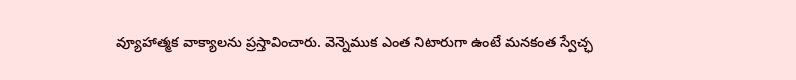వ్యూహాత్మ‌క వాక్యాల‌ను ప్ర‌స్తావించారు. వెన్నెముక‌ ఎంత నిటారుగా ఉంటే మ‌న‌కంత స్వేచ్ఛ‌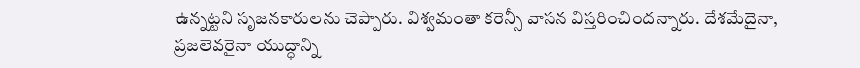ఉన్న‌ట్ట‌ని సృజ‌న‌కారుల‌ను చెప్పారు. విశ్వమంతా క‌రెన్సీ వాస‌న విస్త‌రించింద‌న్నారు. దేశ‌మేదైనా, ప్ర‌జ‌లెవ‌రైనా యుద్ధాన్ని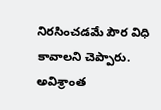నిర‌సించ‌డ‌మే పౌర విధి కావాల‌ని చెప్పారు. అవిశ్రాంత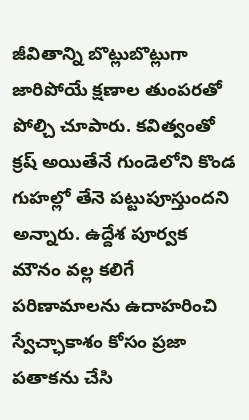జీవితాన్ని బొట్లుబొట్లుగా జారిపోయే క్ష‌ణాల తుంప‌ర‌తో పోల్చి చూపారు. క‌విత్వంతో క్ర‌ష్ అయితేనే గుండెలోని కొండ గుహ‌ల్లో తేనె ప‌ట్టుపూస్తుంద‌ని అన్నారు. ఉద్దేశ పూర్వ‌క మౌనం వ‌ల్ల క‌లిగే ప‌రిణామాల‌ను ఉదాహ‌రించి స్వేచ్ఛాకాశం కోసం ప్ర‌జా ప‌తాక‌ను చేసి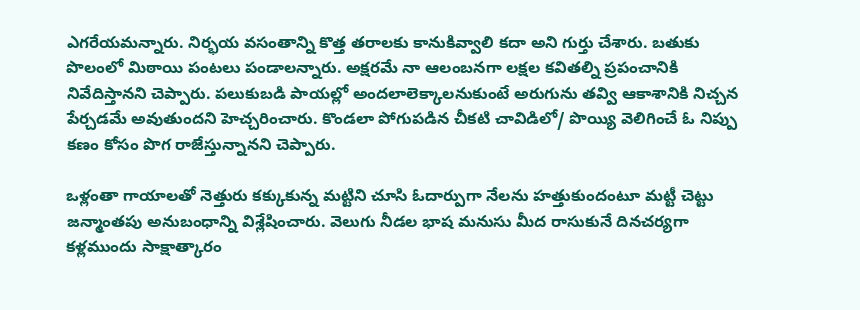ఎగరేయ‌మ‌న్నారు. నిర్భ‌య వ‌సంతాన్ని కొత్త త‌రాల‌కు కానుకివ్వాలి క‌దా అని గుర్తు చేశారు. బ‌తుకు పొలంలో మిఠాయి పంట‌లు పండాల‌న్నారు. అక్ష‌ర‌మే నా ఆలంబ‌నగా ల‌క్ష‌ల క‌విత‌ల్ని ప్ర‌పంచానికి నివేదిస్తాన‌ని చెప్పారు. పలుకుబ‌డి పాయ‌ల్లో అంద‌లాలెక్కాల‌నుకుంటే అరుగును త‌వ్వి ఆకాశానికి నిచ్చ‌న పేర్చ‌డమే అవుతుంద‌ని హెచ్చ‌రించారు. కొండ‌లా పోగుప‌డిన చీక‌టి చావిడిలో/ పొయ్యి వెలిగించే ఓ నిప్పు క‌ణం కోసం పొగ రాజేస్తున్నాన‌ని చెప్పారు.

ఒళ్లంతా గాయాల‌తో నెత్తురు క‌క్కుకున్న మ‌ట్టిని చూసి ఓదార్పుగా నేల‌ను హ‌త్తుకుందంటూ మ‌ట్టీ చెట్టు జ‌న్మాంత‌పు అనుబంధాన్ని విశ్లేషించారు. వెలుగు నీడ‌ల భాష మ‌నుసు మీద రాసుకునే దిన‌చ‌ర్యగా క‌ళ్ల‌ముందు సాక్షాత్కారం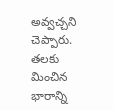అవ్వ‌చ్చ‌ని చెప్పారు. త‌ల‌కు మించిన భారాన్ని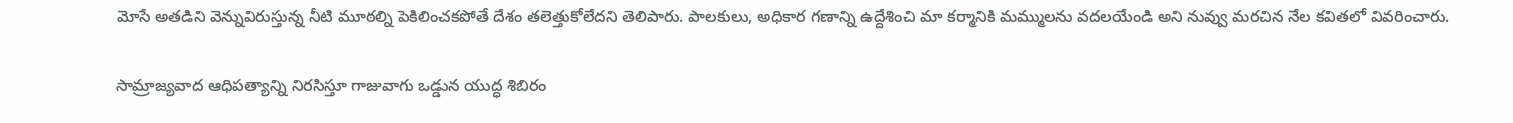మోసే అత‌డిని వెన్నువిరుస్తున్న నీటి మూఠ‌ల్ని పెకిలించ‌క‌పోతే దేశం త‌లెత్తుకోలేద‌ని తెలిపారు. పాల‌కులు, అధికార గ‌ణాన్ని ఉద్దేశించి మా క‌ర్మానికి మ‌మ్ముల‌ను వ‌ద‌ల‌యేండి అని నువ్వు మ‌ర‌చిన నేల క‌విత‌లో వివ‌రించారు.

సామ్రాజ్య‌వాద ఆధిప‌త్యాన్ని నిర‌సిస్తూ గాజువాగు ఒడ్డున యుద్ధ శిబిరం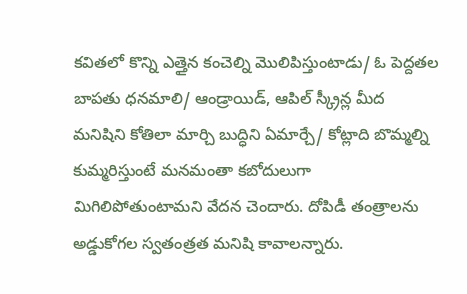క‌విత‌లో కొన్ని ఎత్తైన కంచెల్ని మొలిపిస్తుంటాడు/ ఓ పెద్దత‌ల బాపతు ధ‌న‌మాలి/ ఆండ్రాయిడ్, ఆపిల్ స్క్రీన్ల మీద మ‌నిషిని కోతిలా మార్చి బుద్ధిని ఏమార్చే/ కోట్లాది బొమ్మ‌ల్ని కుమ్మ‌రిస్తుంటే మ‌న‌మంతా క‌బోదులుగా మిగిలిపోతుంటామ‌ని వేద‌న చెందారు. దోపిడీ తంత్రాల‌ను అడ్డుకోగ‌ల స్వ‌తంత్ర‌త మ‌నిషి కావాల‌న్నారు.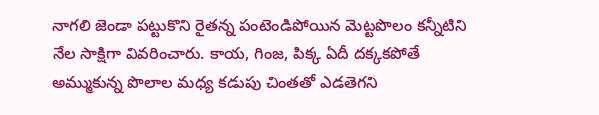నాగ‌లి జెండా ప‌ట్టుకొని రైత‌న్న పంటెండిపోయిన మెట్ట‌పొలం క‌న్నీటిని నేల సాక్షిగా వివ‌రించారు. కాయ, గింజ‌, పిక్క ఏదీ ద‌క్కక‌పోతే అమ్ముకున్న పొలాల మ‌ధ్య క‌డుపు చింత‌తో ఎడ‌తెగ‌ని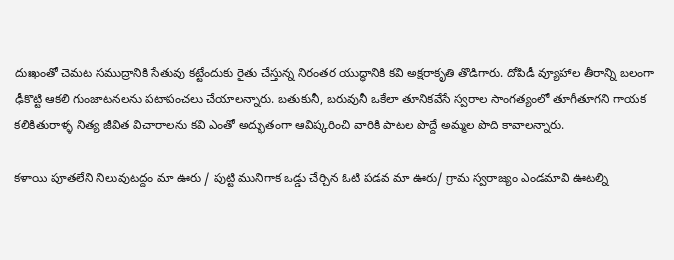దుఃఖంతో చెమ‌ట స‌ముద్రానికి సేతువు క‌ట్టేందుకు రైతు చేస్తున్న నిరంత‌ర యుద్ధానికి క‌వి అక్ష‌రాకృతి తొడిగారు. దోపిడీ వ్యూహాల తీరాన్ని బ‌లంగా ఢీకొట్టి ఆక‌లి గుంజాట‌న‌ల‌ను ప‌టాపంచ‌లు చేయాల‌న్నారు. బ‌తుకునీ, బ‌రువునీ ఒకేలా తూనిక‌వేసే స్వ‌రాల సాంగ‌త్యంలో తూగీతూగ‌ని గాయ‌క కలికితురాళ్ళ నిత్య జీవిత విచారాల‌ను క‌వి ఎంతో అద్భుతంగా ఆవిష్క‌రించి వారికి పాట‌ల పొద్దే అమ్మ‌ల పొది కావాల‌న్నారు.

క‌ళాయి పూత‌లేని నిలువుటద్దం మా ఊరు / పుట్టి మునిగాక ఒడ్డు చేర్చిన ఓటి ప‌డ‌వ మా ఊరు/ గ్రామ స్వ‌రాజ్యం ఎండ‌మావి ఊట‌ల్ని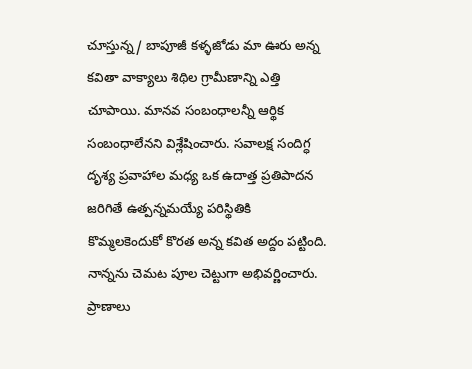చూస్తున్న/ బాపూజీ క‌ళ్ళజోడు మా ఊరు అన్న క‌వితా వాక్యాలు శిథిల గ్రామీణాన్ని ఎత్తి చూపాయి. మాన‌వ సంబంధాల‌న్నీ ఆర్థిక సంబంధాలేన‌ని విశ్లేషించారు. స‌వాల‌క్ష సందిగ్ధ దృశ్య ప్ర‌వాహాల మ‌ధ్య ఒక ఉదాత్త ప్ర‌తిపాద‌న జ‌రిగితే ఉత్ప‌న్నమ‌య్యే ప‌రిస్థితికి కొమ్మ‌ల‌కెందుకో కొర‌త అన్న క‌విత అద్దం ప‌ట్టింది. నాన్న‌ను చెమ‌ట పూల చెట్టుగా అభివ‌ర్ణించారు. ప్రాణాలు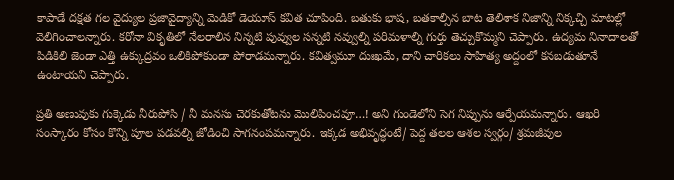కాపాడే ద‌క్షత గ‌ల వైద్యుల ప్రజావైద్యాన్ని మెడికో డెయూస్ క‌విత చూపింది. బ‌తుకు భాష‌, బ‌త‌కాల్సిన బాట తెలిశాక నిజాన్ని నిక్క‌చ్చి మాట‌ల్లో వెలిగించాల‌న్నారు. క‌రోనా వికృతిలో నేల‌రాలిన నిన్న‌టి పువ్వుల స‌న్న‌టి న‌వ్వుల్ని ప‌రిమ‌ళాల్ని గుర్తు తెచ్చుకొమ్మ‌ని చెప్పారు. ఉద్య‌మ నినాదాల‌తో పిడికిలి జెండా ఎత్తి ఉక్కుద్రవం ఒలికిపోకుండా పోరాడ‌మ‌న్నారు. క‌విత్వ‌మూ దుఃఖ‌మే, దాని చారిక‌లు సాహిత్య అద్దంలో కన‌బ‌డుతూనే ఉంటాయ‌ని చెప్పారు.

ప్ర‌తి అణువుకు గుక్కెడు నీరుపోసి / నీ మ‌న‌సు చెర‌కుతోట‌ను మొలిపించ‌వూ…! అని గుండెలోని సెగ నిప్పును ఆర్పేయ‌మన్నారు. ఆఖ‌రి సంస్కారం కోసం కొన్ని పూల ప‌డ‌వ‌ల్ని జోడించి సాగ‌నంప‌మ‌న్నారు. ఇక్క‌డ అభివృద్ధంటే/ పెద్ద త‌ల‌ల ఆశ‌ల స్వ‌ర్గం/ శ్ర‌మ‌జీవుల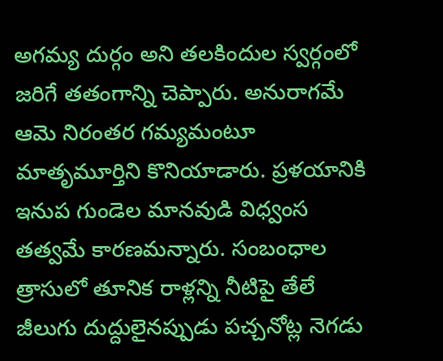అగ‌మ్య దుర్గం అని త‌ల‌కిందుల స్వ‌ర్గంలో జ‌రిగే త‌తంగాన్ని చెప్పారు. అనురాగ‌మే ఆమె నిరంత‌ర గ‌మ్య‌మంటూ మాతృమూర్తిని కొనియాడారు. ప్ర‌ళ‌యానికి ఇనుప గుండెల మాన‌వుడి విధ్వంస తత్వ‌మే కార‌ణ‌మ‌న్నారు. సంబంధాల త్రాసులో తూనిక రాళ్ల‌న్ని నీటిపై తేలే జీలుగు దుద్దులైన‌ప్పుడు ప‌చ్చ‌నోట్ల నెగ‌డు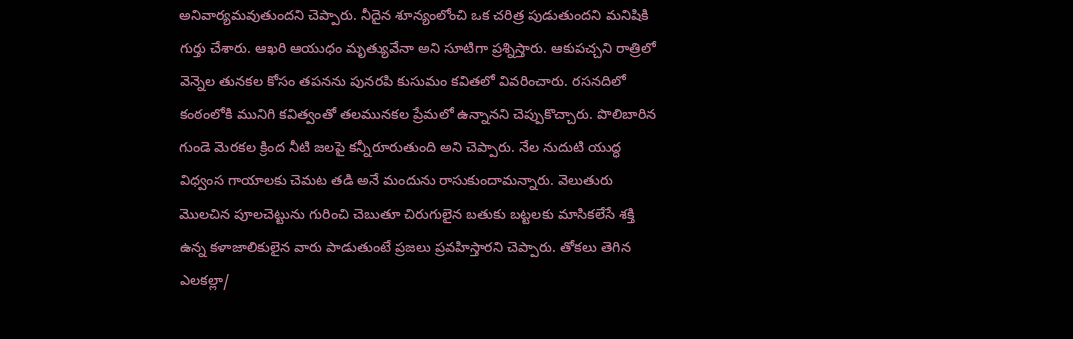అనివార్య‌మ‌వుతుంద‌ని చెప్పారు. నీదైన శూన్యంలోంచి ఒక చ‌రిత్ర పుడుతుంద‌ని మ‌నిషికి గుర్తు చేశారు. ఆఖ‌రి ఆయుధం మృత్యువేనా అని సూటిగా ప్ర‌శ్నిస్తారు. ఆకుప‌చ్చ‌ని రాత్రిలో వెన్నెల తున‌క‌ల కోసం త‌ప‌న‌ను పున‌ర‌పి కుసుమం క‌వితలో వివ‌రించారు. ర‌స‌న‌దిలో కంఠంలోకి మునిగి క‌విత్వంతో త‌ల‌మున‌క‌ల ప్రేమ‌లో ఉన్నాన‌ని చెప్పుకొచ్చారు. పొలిబారిన గుండె మెర‌క‌ల క్రింద నీటి జల‌పై క‌న్నీరూరుతుంది అని చెప్పారు. నేల నుదుటి యుద్ధ విధ్వంస గాయాల‌కు చెమ‌ట త‌డి అనే మందును రాసుకుందామ‌న్నారు. వెలుతురు మొల‌చిన పూల‌చెట్టును గురించి చెబుతూ చిరుగులైన బ‌తుకు బ‌ట్ట‌ల‌కు మాసిక‌లేసే శ‌క్తి ఉన్న క‌ళాజాలికులైన వారు పాడుతుంటే ప్ర‌జ‌లు ప్ర‌వ‌హిస్తార‌ని చెప్పారు. తోక‌లు తెగిన ఎల‌క‌ల్లా/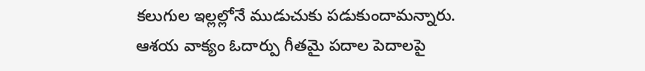క‌లుగుల ఇల్ల‌ల్లోనే ముడుచుకు ప‌డుకుందామ‌న్నారు. ఆశ‌య వాక్యం ఓదార్పు గీత‌మై ప‌దాల పెదాల‌పై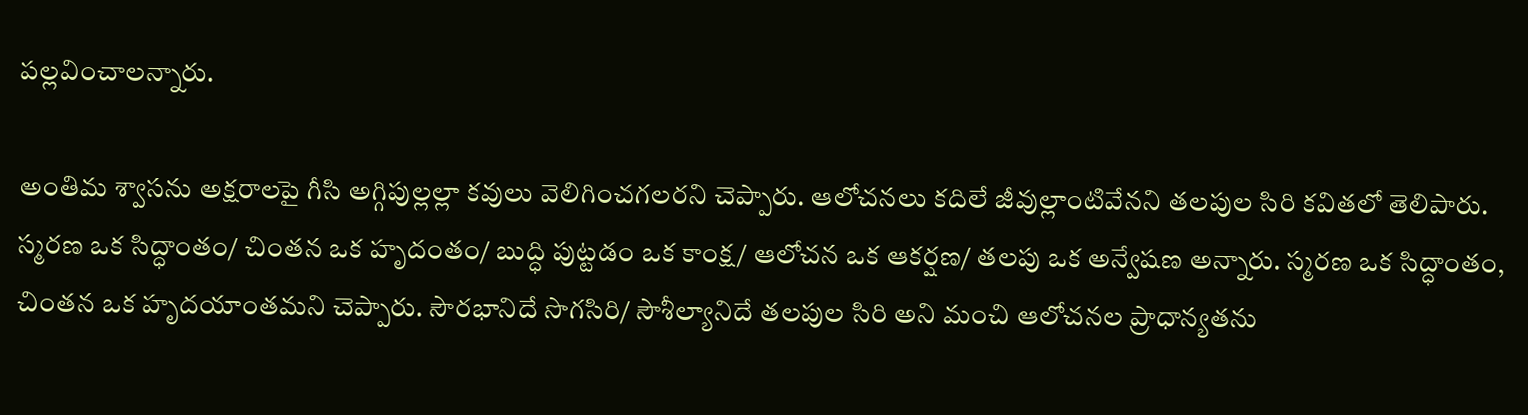ప‌ల్ల‌వించాల‌న్నారు.

అంతిమ శ్వాస‌ను అక్ష‌రాల‌పై గీసి అగ్గిపుల్లల్లా క‌వులు వెలిగించ‌గ‌ల‌రని చెప్పారు. ఆలోచ‌న‌లు కదిలే జీవుల్లాంటివేన‌ని త‌ల‌పుల సిరి క‌విత‌లో తెలిపారు. స్మ‌ర‌ణ ఒక సిద్ధాంతం/ చింత‌న ఒక హృదంతం/ బుద్ధి పుట్ట‌డం ఒక కాంక్ష/ ఆలోచ‌న ఒక ఆక‌ర్ష‌ణ‌/ త‌ల‌పు ఒక అన్వేష‌ణ అన్నారు. స్మ‌ర‌ణ ఒక సిద్ధాంతం, చింత‌న ఒక హృద‌యాంత‌మ‌ని చెప్పారు. సౌర‌భానిదే సొగ‌సిరి/ సౌశీల్యానిదే త‌ల‌పుల సిరి అని మంచి ఆలోచ‌న‌ల ప్రాధాన్య‌త‌ను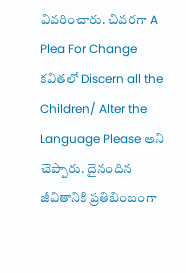వివ‌రించారు. చివ‌ర‌గా A Plea For Change క‌విత‌లో Discern all the Children/ Alter the Language Please అని చెప్పారు. దైనందిన జీవితానికి ప్ర‌తిబింబంగా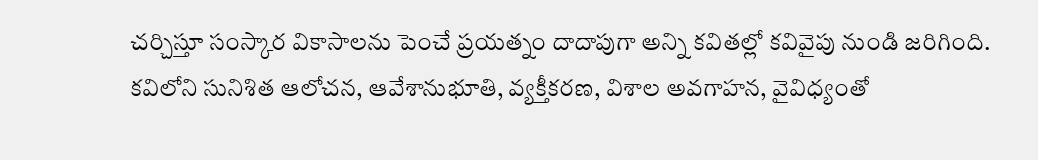చ‌ర్చిస్తూ సంస్కార వికాసాల‌ను పెంచే ప్ర‌య‌త్నం దాదాపుగా అన్ని క‌విత‌ల్లో క‌వివైపు నుండి జ‌రిగింది. క‌విలోని సునిశిత ఆలోచ‌న, ఆవేశానుభూతి, వ్య‌క్తీక‌ర‌ణ, విశాల అవ‌గాహ‌న, వైవిధ్యంతో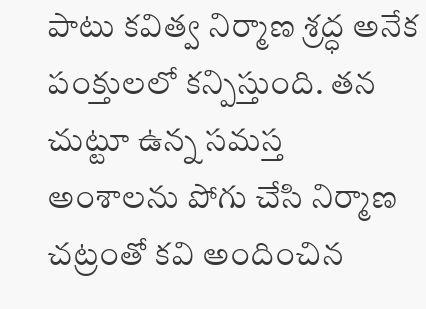పాటు క‌విత్వ నిర్మాణ శ్ర‌ద్ధ అనేక పంక్తుల‌లో క‌న్పిస్తుంది. త‌న చుట్టూ ఉన్న స‌మ‌స్త అంశాల‌ను పోగు చేసి నిర్మాణ చ‌ట్రంతో క‌వి అందించిన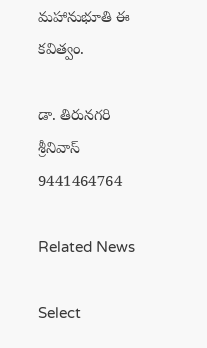మ‌హానుభూతి ఈ క‌విత్వం.

డా. తిరున‌గ‌రి శ్రీ‌నివాస్ 9441464764

Related News

Select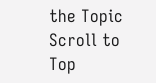the Topic
Scroll to Top